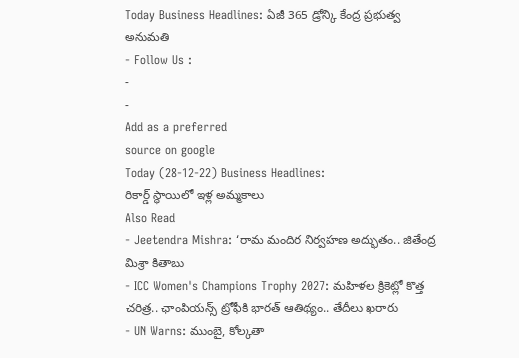Today Business Headlines: ఏజీ 365 డ్రోన్కి కేంద్ర ప్రభుత్వ అనుమతి
- Follow Us :
-
-
Add as a preferred
source on google
Today (28-12-22) Business Headlines:
రికార్డ్ స్థాయిలో ఇళ్ల అమ్మకాలు
Also Read
- Jeetendra Mishra: ‘రామ మందిర నిర్వహణ అద్భుతం.. జితేంద్ర మిశ్రా కితాబు
- ICC Women's Champions Trophy 2027: మహిళల క్రికెట్లో కొత్త చరిత్ర.. ఛాంపియన్స్ ట్రోఫీకి భారత్ ఆతిథ్యం.. తేదీలు ఖరారు
- UN Warns: ముంబై, కోల్కతా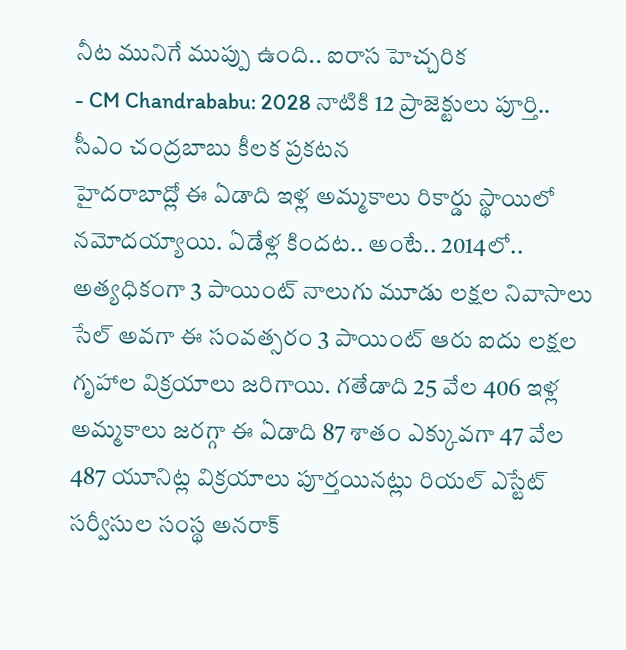నీట మునిగే ముప్పు ఉంది.. ఐరాస హెచ్చరిక
- CM Chandrababu: 2028 నాటికి 12 ప్రాజెక్టులు పూర్తి.. సీఎం చంద్రబాబు కీలక ప్రకటన
హైదరాబాద్లో ఈ ఏడాది ఇళ్ల అమ్మకాలు రికార్డు స్థాయిలో నమోదయ్యాయి. ఏడేళ్ల కిందట.. అంటే.. 2014లో.. అత్యధికంగా 3 పాయింట్ నాలుగు మూడు లక్షల నివాసాలు సేల్ అవగా ఈ సంవత్సరం 3 పాయింట్ ఆరు ఐదు లక్షల గృహాల విక్రయాలు జరిగాయి. గతేడాది 25 వేల 406 ఇళ్ల అమ్మకాలు జరగ్గా ఈ ఏడాది 87 శాతం ఎక్కువగా 47 వేల 487 యూనిట్ల విక్రయాలు పూర్తయినట్లు రియల్ ఎస్టేట్ సర్వీసుల సంస్థ అనరాక్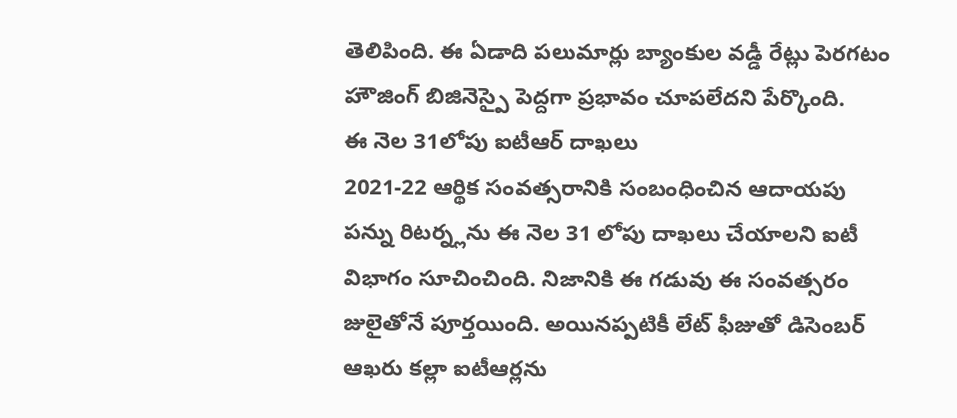తెలిపింది. ఈ ఏడాది పలుమార్లు బ్యాంకుల వడ్డీ రేట్లు పెరగటం హౌజింగ్ బిజినెస్పై పెద్దగా ప్రభావం చూపలేదని పేర్కొంది.
ఈ నెల 31లోపు ఐటీఆర్ దాఖలు
2021-22 ఆర్థిక సంవత్సరానికి సంబంధించిన ఆదాయపు పన్ను రిటర్న్లను ఈ నెల 31 లోపు దాఖలు చేయాలని ఐటీ విభాగం సూచించింది. నిజానికి ఈ గడువు ఈ సంవత్సరం జులైతోనే పూర్తయింది. అయినప్పటికీ లేట్ ఫీజుతో డిసెంబర్ ఆఖరు కల్లా ఐటీఆర్లను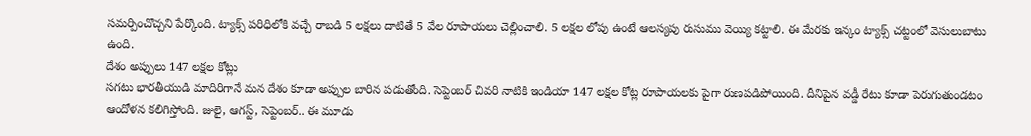సమర్పించొచ్చని పేర్కొంది. ట్యాక్స్ పరిధిలోకి వచ్చే రాబడి 5 లక్షలు దాటితే 5 వేల రూపాయలు చెల్లించాలి. 5 లక్షల లోపు ఉంటే ఆలస్యపు రుసుము వెయ్యి కట్టాలి. ఈ మేరకు ఇన్కం ట్యాక్స్ చట్టంలో వెసులుబాటు ఉంది.
దేశం అప్పులు 147 లక్షల కోట్లు
సగటు భారతీయుడి మాదిరిగానే మన దేశం కూడా అప్పుల బారిన పడుతోంది. సెప్టెంబర్ చివరి నాటికి ఇండియా 147 లక్షల కోట్ల రూపాయలకు పైగా రుణపడిపోయింది. దీనిపైన వడ్డీ రేటు కూడా పెరుగుతుండటం ఆందోళన కలిగిస్తోంది. జులై, ఆగస్ట్, సెప్టెంబర్.. ఈ మూడు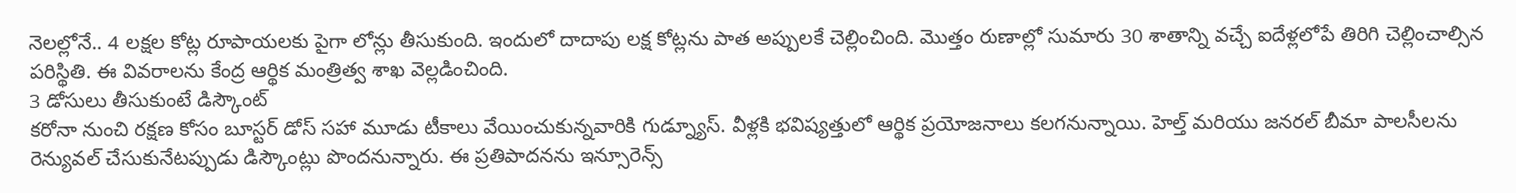నెలల్లోనే.. 4 లక్షల కోట్ల రూపాయలకు పైగా లోన్లు తీసుకుంది. ఇందులో దాదాపు లక్ష కోట్లను పాత అప్పులకే చెల్లించింది. మొత్తం రుణాల్లో సుమారు 30 శాతాన్ని వచ్చే ఐదేళ్లలోపే తిరిగి చెల్లించాల్సిన పరిస్థితి. ఈ వివరాలను కేంద్ర ఆర్థిక మంత్రిత్వ శాఖ వెల్లడించింది.
3 డోసులు తీసుకుంటే డిస్కౌంట్
కరోనా నుంచి రక్షణ కోసం బూస్టర్ డోస్ సహా మూడు టీకాలు వేయించుకున్నవారికి గుడ్న్యూస్. వీళ్లకి భవిష్యత్తులో ఆర్థిక ప్రయోజనాలు కలగనున్నాయి. హెల్త్ మరియు జనరల్ బీమా పాలసీలను రెన్యువల్ చేసుకునేటప్పుడు డిస్కౌంట్లు పొందనున్నారు. ఈ ప్రతిపాదనను ఇన్సూరెన్స్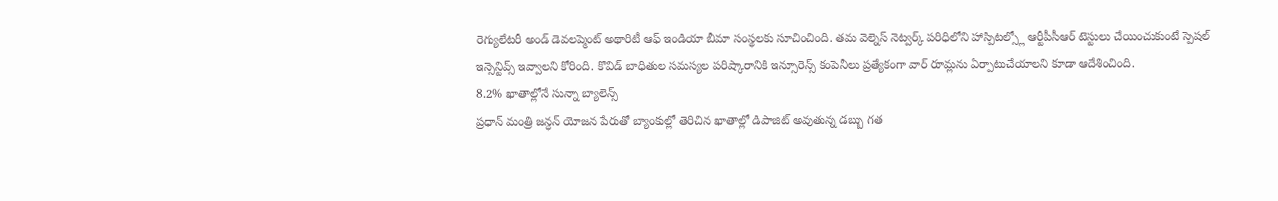రెగ్యులేటరీ అండ్ డెవలప్మెంట్ అథారిటీ ఆఫ్ ఇండియా బీమా సంస్థలకు సూచించింది. తమ వెల్నెస్ నెట్వర్క్ పరిధిలోని హాస్పిటల్స్లో ఆర్టీపీసీఆర్ టెస్టులు చేయించుకుంటే స్పెషల్ ఇన్సెన్టివ్స్ ఇవ్వాలని కోరింది. కొవిడ్ బాధితుల సమస్యల పరిష్కారానికి ఇన్సూరెన్స్ కంపెనీలు ప్రత్యేకంగా వార్ రూమ్లను ఏర్పాటుచేయాలని కూడా ఆదేశించింది.
8.2% ఖాతాల్లోనే సున్నా బ్యాలెన్స్
ప్రధాన్ మంత్రి జన్ధన్ యోజన పేరుతో బ్యాంకుల్లో తెరిచిన ఖాతాల్లో డిపాజిట్ అవుతున్న డబ్బు గత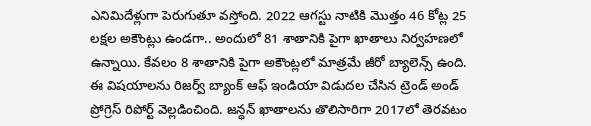ఎనిమిదేళ్లుగా పెరుగుతూ వస్తోంది. 2022 ఆగస్టు నాటికి మొత్తం 46 కోట్ల 25 లక్షల అకౌంట్లు ఉండగా.. అందులో 81 శాతానికి పైగా ఖాతాలు నిర్వహణలో ఉన్నాయి. కేవలం 8 శాతానికి పైగా అకౌంట్లలో మాత్రమే జీరో బ్యాలెన్స్ ఉంది. ఈ విషయాలను రిజర్వ్ బ్యాంక్ ఆఫ్ ఇండియా విడుదల చేసిన ట్రెండ్ అండ్ ప్రోగ్రెస్ రిపోర్ట్ వెల్లడించింది. జన్ధన్ ఖాతాలను తొలిసారిగా 2017లో తెరవటం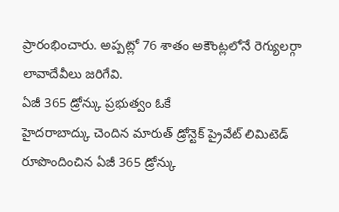ప్రారంభించారు. అప్పట్లో 76 శాతం అకౌంట్లలోనే రెగ్యులర్గా లావాదేవీలు జరిగేవి.
ఏజీ 365 డ్రోన్కు ప్రభుత్వం ఓకే
హైదరాబాద్కు చెందిన మారుత్ డ్రోన్టెక్ ప్రైవేట్ లిమిటెడ్ రూపొందించిన ఏజీ 365 డ్రోన్కు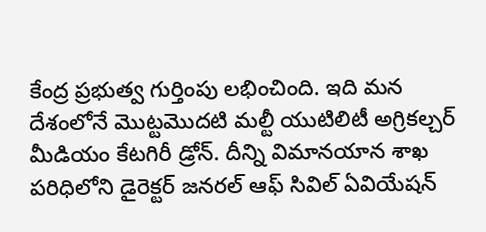కేంద్ర ప్రభుత్వ గుర్తింపు లభించింది. ఇది మన దేశంలోనే మొట్టమొదటి మల్టీ యుటిలిటీ అగ్రికల్చర్ మీడియం కేటగిరీ డ్రోన్. దీన్ని విమానయాన శాఖ పరిధిలోని డైరెక్టర్ జనరల్ ఆఫ్ సివిల్ ఏవియేషన్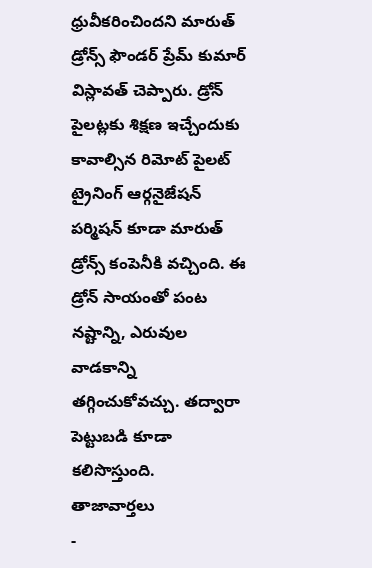ధ్రువీకరించిందని మారుత్ డ్రోన్స్ ఫౌండర్ ప్రేమ్ కుమార్ విస్లావత్ చెప్పారు. డ్రోన్ పైలట్లకు శిక్షణ ఇచ్చేందుకు కావాల్సిన రిమోట్ పైలట్ ట్రైనింగ్ ఆర్గనైజేషన్ పర్మిషన్ కూడా మారుత్ డ్రోన్స్ కంపెనీకి వచ్చింది. ఈ డ్రోన్ సాయంతో పంట నష్టాన్ని, ఎరువుల వాడకాన్ని తగ్గించుకోవచ్చు. తద్వారా పెట్టుబడి కూడా కలిసొస్తుంది.
తాజావార్తలు
-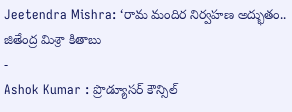Jeetendra Mishra: ‘రామ మందిర నిర్వహణ అద్భుతం.. జితేంద్ర మిశ్రా కితాబు
-
Ashok Kumar : ప్రొడ్యూసర్ కౌన్సిల్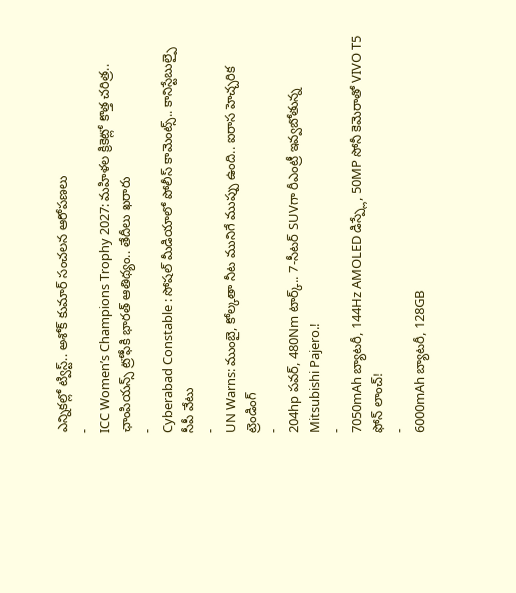ఎన్నికల్లో ట్విస్ట్.. అశోక్ కుమార్ సంచలన ఆరోపణలు
-
ICC Women’s Champions Trophy 2027: మహిళల క్రికెట్లో కొత్త చరిత్ర.. ఛాంపియన్స్ ట్రోఫీకి భారత్ ఆతిథ్యం.. తేదీలు ఖరారు
-
Cyberabad Constable : సోషల్ మీడియాలో పోలీస్ కామెంట్స్.. కానిస్టేబుల్పై సీపీ వేటు
-
UN Warns: ముంబై, కోల్కతా నీట మునిగే ముప్పు ఉంది.. ఐరాస హెచ్చరిక
ట్రెండింగ్
-
204hp పవర్, 480Nm టార్క్.. 7-సీటర్ SUVగా రీఎంట్రీ ఇవ్వబోతున్న Mitsubishi Pajero.!
-
7050mAh బ్యాటరీ, 144Hz AMOLED డిస్ప్లే, 50MP సోనీ కెమెరాతో VIVO T5 ఫోన్ లాంచ్!
-
6000mAh బ్యాటరీ, 128GB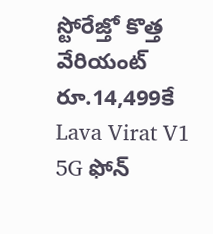స్టోరేజ్తో కొత్త వేరియంట్ రూ.14,499కే Lava Virat V1 5G ఫోన్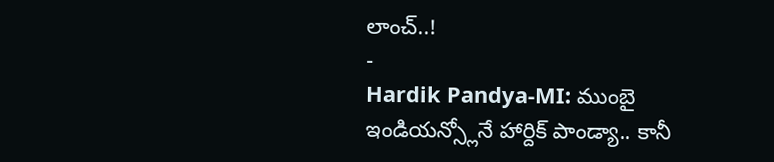లాంచ్..!
-
Hardik Pandya-MI: ముంబై ఇండియన్స్లోనే హార్దిక్ పాండ్యా.. కానీ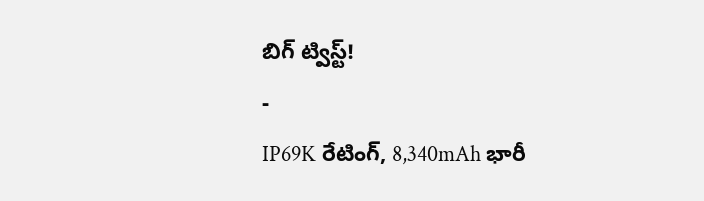బిగ్ ట్విస్ట్!
-
IP69K రేటింగ్, 8,340mAh భారీ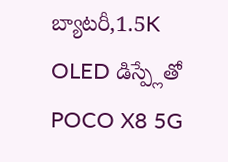బ్యాటరీ,1.5K OLED డిస్ప్లేతో POCO X8 5G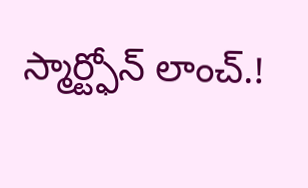స్మార్ట్ఫోన్ లాంచ్.!